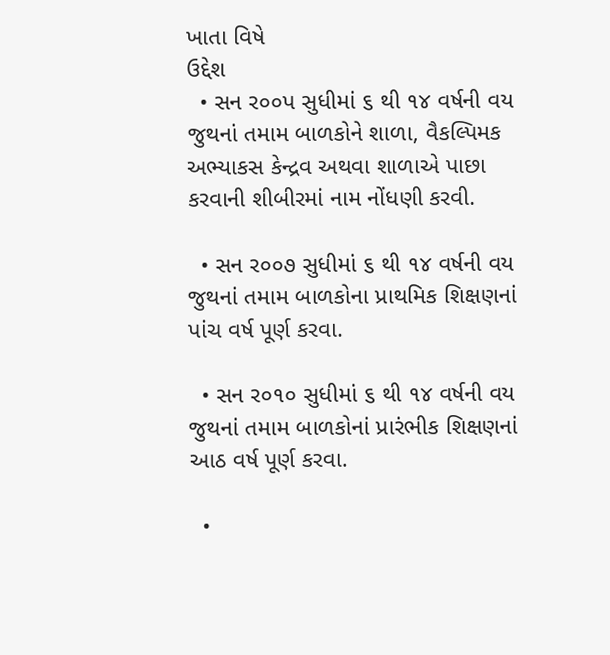ખાતા વિષે
ઉદ્દેશ
  • સન ર૦૦પ સુધીમાં ૬ થી ૧૪ વર્ષની વય જુથનાં તમામ બાળકોને શાળા, વૈકલ્પિમક અભ્યાકસ કેન્દ્રવ અથવા શાળાએ પાછા કરવાની શીબીરમાં નામ નોંધણી કરવી.

  • સન ર૦૦૭ સુધીમાં ૬ થી ૧૪ વર્ષની વય જુથનાં તમામ બાળકોના પ્રાથમિક શિક્ષણનાં પાંચ વર્ષ પૂર્ણ કરવા.

  • સન ર૦૧૦ સુધીમાં ૬ થી ૧૪ વર્ષની વય જુથનાં તમામ બાળકોનાં પ્રારંભીક શિક્ષણનાં આઠ વર્ષ પૂર્ણ કરવા.

  •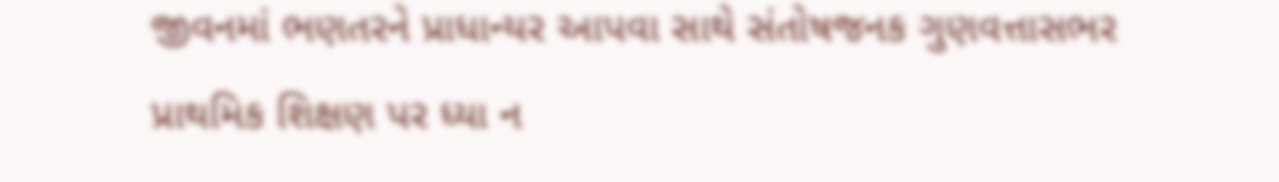જીવનમાં ભણતરને પ્રાધાન્યર આપવા સાથે સંતોષજનક ગુણવત્તાસભર પ્રાથમિક શિક્ષણ પર ધ્યા ન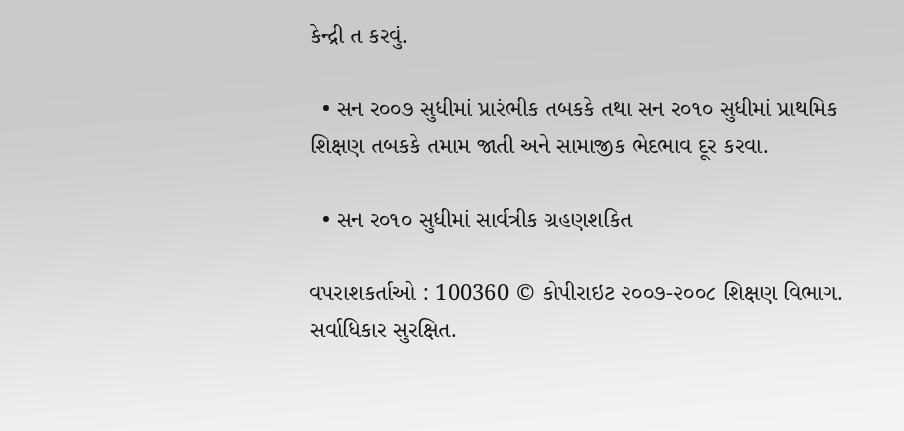કેન્દ્રી ત કરવું.

  • સન ર૦૦૭ સુધીમાં પ્રારંભીક તબકકે તથા સન ર૦૧૦ સુધીમાં પ્રાથમિક શિક્ષણ તબકકે તમામ જાતી અને સામાજીક ભેદભાવ દૂર કરવા.

  • સન ર૦૧૦ સુધીમાં સાર્વત્રીક ગ્રહણશકિત

વપરાશકર્તાઓ : 100360 © કોપીરાઇટ ૨૦૦૭-૨૦૦૮ શિક્ષણ વિભાગ. સર્વાધિકાર સુરક્ષિત.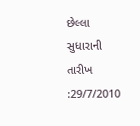છેલ્લા સુધારાની તારીખ :29/7/2010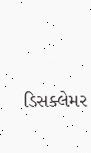ડિસક્લેમર